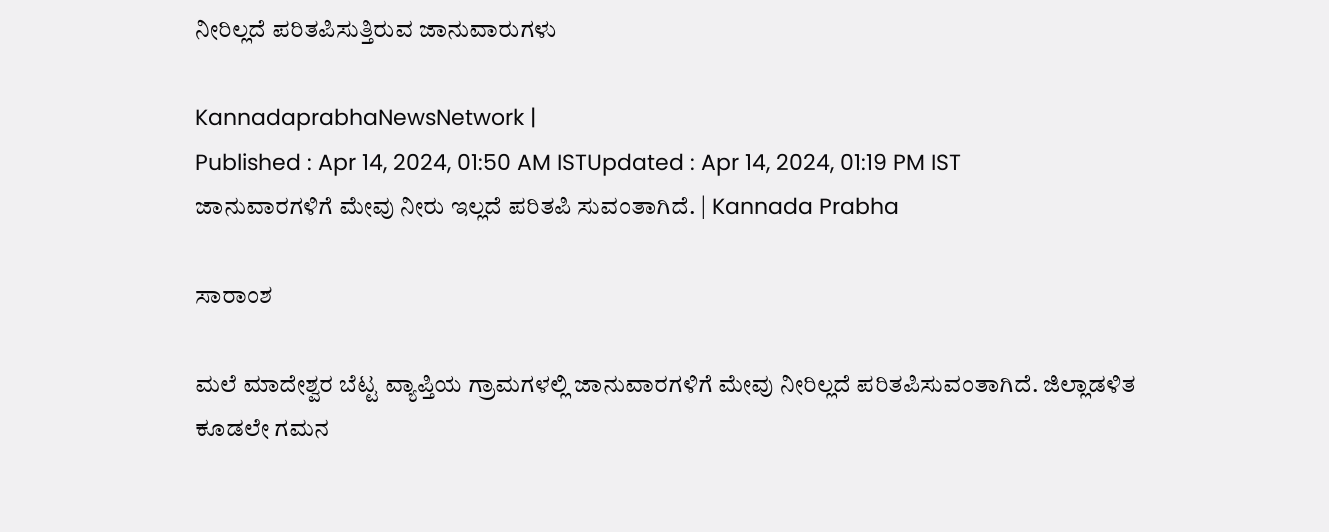ನೀರಿಲ್ಲದೆ ಪರಿತಪಿಸುತ್ತಿರುವ ಜಾನುವಾರುಗಳು

KannadaprabhaNewsNetwork |
Published : Apr 14, 2024, 01:50 AM ISTUpdated : Apr 14, 2024, 01:19 PM IST
ಜಾನುವಾರಗಳಿಗೆ ಮೇವು ನೀರು ಇಲ್ಲದೆ ಪರಿತಪಿ ಸುವಂತಾಗಿದೆ. | Kannada Prabha

ಸಾರಾಂಶ

ಮಲೆ ಮಾದೇಶ್ವರ ಬೆಟ್ಟ ವ್ಯಾಪ್ತಿಯ ಗ್ರಾಮಗಳಲ್ಲಿ ಜಾನುವಾರಗಳಿಗೆ ಮೇವು ನೀರಿಲ್ಲದೆ ಪರಿತಪಿಸುವಂತಾಗಿದೆ. ಜಿಲ್ಲಾಡಳಿತ ಕೂಡಲೇ ಗಮನ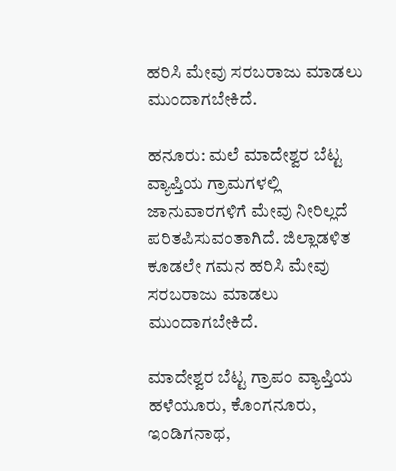ಹರಿಸಿ ಮೇವು ಸರಬರಾಜು ಮಾಡಲು ಮುಂದಾಗಬೇಕಿದೆ.

ಹನೂರು: ಮಲೆ ಮಾದೇಶ್ವರ ಬೆಟ್ಟ ವ್ಯಾಪ್ತಿಯ ಗ್ರಾಮಗಳಲ್ಲಿ ಜಾನುವಾರಗಳಿಗೆ ಮೇವು ನೀರಿಲ್ಲದೆ ಪರಿತಪಿಸುವಂತಾಗಿದೆ. ಜಿಲ್ಲಾಡಳಿತ ಕೂಡಲೇ ಗಮನ ಹರಿಸಿ ಮೇವು ಸರಬರಾಜು ಮಾಡಲು ಮುಂದಾಗಬೇಕಿದೆ.

ಮಾದೇಶ್ವರ ಬೆಟ್ಟ ಗ್ರಾಪಂ ವ್ಯಾಪ್ತಿಯ ಹಳೆಯೂರು, ಕೊಂಗನೂರು, ಇಂಡಿಗನಾಥ,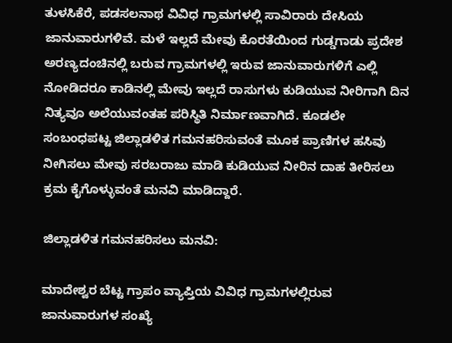ತುಳಸಿಕೆರೆ, ಪಡಸಲನಾಥ ವಿವಿಧ ಗ್ರಾಮಗಳಲ್ಲಿ ಸಾವಿರಾರು ದೇಸಿಯ ಜಾನುವಾರುಗಳಿವೆ. ಮಳೆ ಇಲ್ಲದೆ ಮೇವು ಕೊರತೆಯಿಂದ ಗುಡ್ಡಗಾಡು ಪ್ರದೇಶ ಅರಣ್ಯದಂಚಿನಲ್ಲಿ ಬರುವ ಗ್ರಾಮಗಳಲ್ಲಿ ಇರುವ ಜಾನುವಾರುಗಳಿಗೆ ಎಲ್ಲಿ ನೋಡಿದರೂ ಕಾಡಿನಲ್ಲಿ ಮೇವು ಇಲ್ಲದೆ ರಾಸುಗಳು ಕುಡಿಯುವ ನೀರಿಗಾಗಿ ದಿನ ನಿತ್ಯವೂ ಅಲೆಯುವಂತಹ ಪರಿಸ್ಥಿತಿ ನಿರ್ಮಾಣವಾಗಿದೆ. ಕೂಡಲೇ ಸಂಬಂಧಪಟ್ಟ ಜಿಲ್ಲಾಡಳಿತ ಗಮನಹರಿಸುವಂತೆ ಮೂಕ ಪ್ರಾಣಿಗಳ ಹಸಿವು ನೀಗಿಸಲು ಮೇವು ಸರಬರಾಜು ಮಾಡಿ ಕುಡಿಯುವ ನೀರಿನ ದಾಹ ತೀರಿಸಲು ಕ್ರಮ ಕೈಗೊಳ್ಳುವಂತೆ ಮನವಿ ಮಾಡಿದ್ದಾರೆ.

ಜಿಲ್ಲಾಡಳಿತ ಗಮನಹರಿಸಲು ಮನವಿ:

ಮಾದೇಶ್ವರ ಬೆಟ್ಟ ಗ್ರಾಪಂ ವ್ಯಾಪ್ತಿಯ ವಿವಿಧ ಗ್ರಾಮಗಳಲ್ಲಿರುವ ಜಾನುವಾರುಗಳ ಸಂಖ್ಯೆ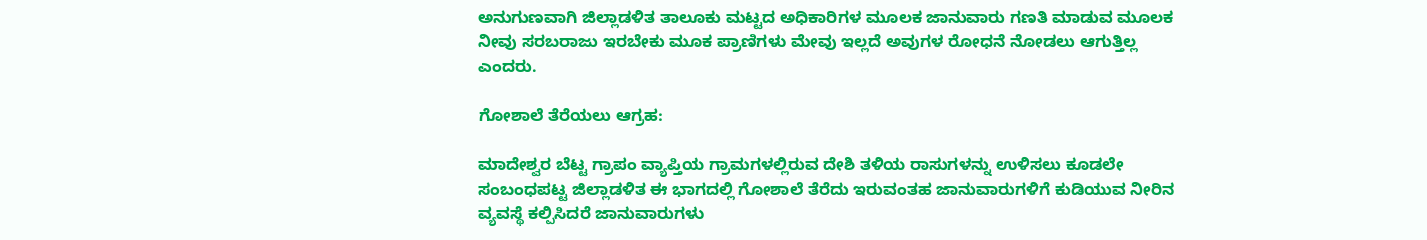ಅನುಗುಣವಾಗಿ ಜಿಲ್ಲಾಡಳಿತ ತಾಲೂಕು ಮಟ್ಟದ ಅಧಿಕಾರಿಗಳ ಮೂಲಕ ಜಾನುವಾರು ಗಣತಿ ಮಾಡುವ ಮೂಲಕ ನೀವು ಸರಬರಾಜು ಇರಬೇಕು ಮೂಕ ಪ್ರಾಣಿಗಳು ಮೇವು ಇಲ್ಲದೆ ಅವುಗಳ ರೋಧನೆ ನೋಡಲು ಆಗುತ್ತಿಲ್ಲ ಎಂದರು.

ಗೋಶಾಲೆ ತೆರೆಯಲು ಆಗ್ರಹ:

ಮಾದೇಶ್ವರ ಬೆಟ್ಟ ಗ್ರಾಪಂ ವ್ಯಾಪ್ತಿಯ ಗ್ರಾಮಗಳಲ್ಲಿರುವ ದೇಶಿ ತಳಿಯ ರಾಸುಗಳನ್ನು ಉಳಿಸಲು ಕೂಡಲೇ ಸಂಬಂಧಪಟ್ಟ ಜಿಲ್ಲಾಡಳಿತ ಈ ಭಾಗದಲ್ಲಿ ಗೋಶಾಲೆ ತೆರೆದು ಇರುವಂತಹ ಜಾನುವಾರುಗಳಿಗೆ ಕುಡಿಯುವ ನೀರಿನ ವ್ಯವಸ್ಥೆ ಕಲ್ಪಿಸಿದರೆ ಜಾನುವಾರುಗಳು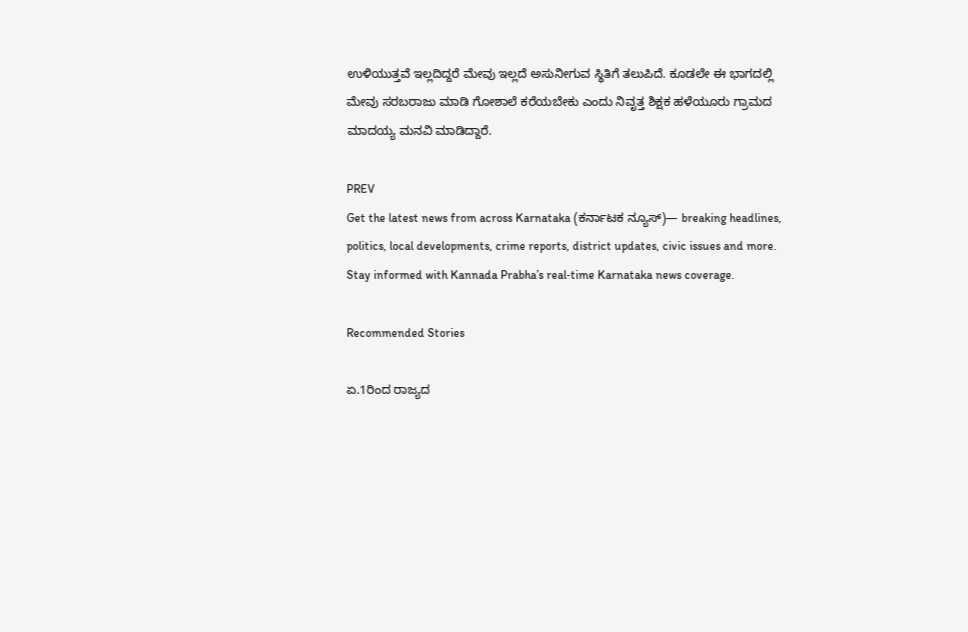ಉಳಿಯುತ್ತವೆ ಇಲ್ಲದಿದ್ದರೆ ಮೇವು ಇಲ್ಲದೆ ಅಸುನೀಗುವ ಸ್ಥಿತಿಗೆ ತಲುಪಿದೆ. ಕೂಡಲೇ ಈ ಭಾಗದಲ್ಲಿ ಮೇವು ಸರಬರಾಜು ಮಾಡಿ ಗೋಶಾಲೆ ಕರೆಯಬೇಕು ಎಂದು ನಿವೃತ್ತ ಶಿಕ್ಷಕ ಹಳೆಯೂರು ಗ್ರಾಮದ ಮಾದಯ್ಯ ಮನವಿ ಮಾಡಿದ್ದಾರೆ.

PREV
Get the latest news from across Karnataka (ಕರ್ನಾಟಕ ನ್ಯೂಸ್)— breaking headlines, politics, local developments, crime reports, district updates, civic issues and more. Stay informed with Kannada Prabha’s real‑time Karnataka news coverage.

Recommended Stories

ಏ.1ರಿಂದ ರಾಜ್ಯದ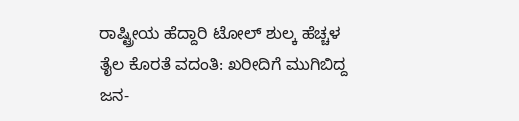ರಾಷ್ಟ್ರೀಯ ಹೆದ್ದಾರಿ ಟೋಲ್‌ ಶುಲ್ಕ ಹೆಚ್ಚಳ
ತೈಲ ಕೊರತೆ ವದಂತಿ: ಖರೀದಿಗೆ ಮುಗಿಬಿದ್ದ ಜನ-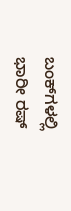ಬಂಕ್‌ಗಳಲ್ಲಿ ಭಾರೀ ರಷ್‌